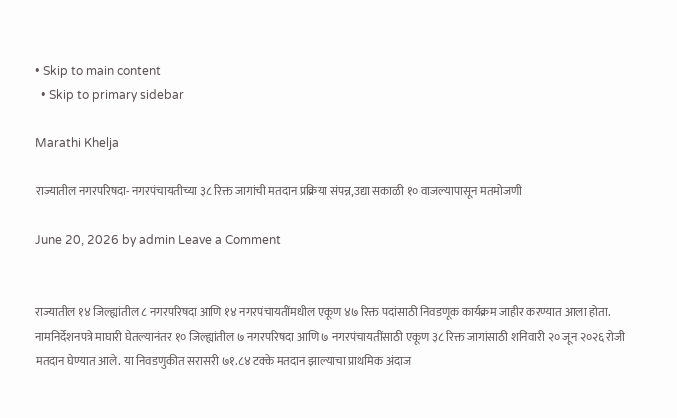• Skip to main content
  • Skip to primary sidebar

Marathi Khelja

राज्यातील नगरपरिषदा- नगरपंचायतीच्या ३८ रिक्त जागांची मतदान प्रक्रिया संपन्न,उद्या सकाळी १० वाजल्यापासून मतमोजणी

June 20, 2026 by admin Leave a Comment


राज्यातील १४ जिल्ह्यांतील ८ नगरपरिषदा आणि १४ नगरपंचायतींमधील एकूण ४७ रिक्त पदांसाठी निवडणूक कार्यक्रम जाहीर करण्यात आला होता. नामनिर्देशनपत्रे माघारी घेतल्यानंतर १० जिल्ह्यांतील ७ नगरपरिषदा आणि ७ नगरपंचायतींसाठी एकूण ३८ रिक्त जागांसाठी शनिवारी २० जून २०२६ रोजी मतदान घेण्यात आले. या निवडणुकीत सरासरी ७१.८४ टक्के मतदान झाल्याचा प्राथमिक अंदाज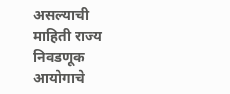असल्याची माहिती राज्य निवडणूक आयोगाचे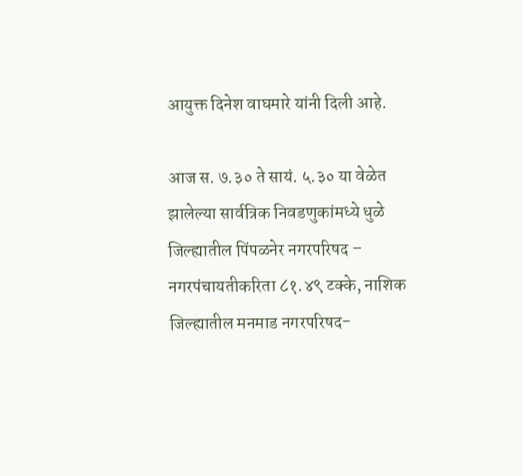आयुक्त दिनेश वाघमारे यांनी दिली आहे.

आज स. ७.३० ते सायं. ५.३० या वेळेत झालेल्या सार्वत्रिक निवडणुकांमध्ये धुळे जिल्ह्यातील पिंपळनेर नगरपरिषद – नगरपंचायतीकरिता ८१.४९ टक्के, नाशिक जिल्ह्यातील मनमाड नगरपरिषद-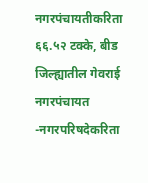नगरपंचायतीकरिता ६६.५२ टक्के, बीड जिल्ह्यातील गेवराई नगरपंचायत -नगरपरिषदेकरिता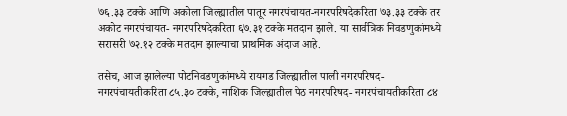७६.३३ टक्के आणि अकोला जिल्ह्यातील पातूर नगरपंचायत-नगरपरिषदेकरिता ७३.३३ टक्के तर अकोट नगरपंचायत- नगरपरिषदेकरिता ६७.३१ टक्के मतदान झाले. या सार्वत्रिक निवडणुकांमध्ये सरासरी ७२.१२ टक्के मतदान झाल्याचा प्राथमिक अंदाज आहे.

तसेच, आज झालेल्या पोटनिवडणुकांमध्ये रायगड जिल्ह्यातील पाली नगरपरिषद-नगरपंचायतीकरिता ८५.३० टक्के, नाशिक जिल्ह्यातील पेठ नगरपरिषद- नगरपंचायतीकरिता ८४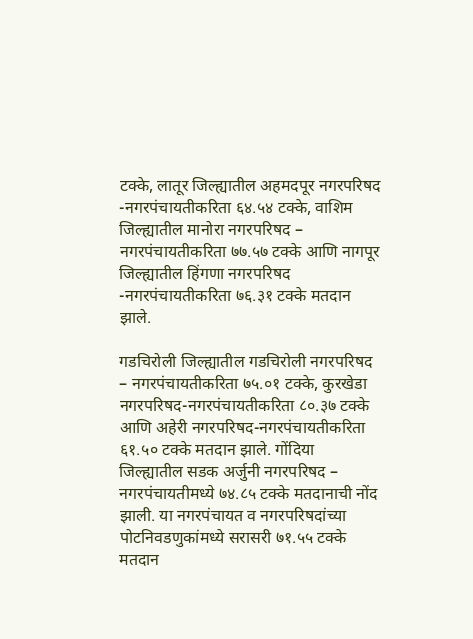टक्के, लातूर जिल्ह्यातील अहमदपूर नगरपरिषद -नगरपंचायतीकरिता ६४.५४ टक्के, वाशिम जिल्ह्यातील मानोरा नगरपरिषद – नगरपंचायतीकरिता ७७.५७ टक्के आणि नागपूर जिल्ह्यातील हिंगणा नगरपरिषद -नगरपंचायतीकरिता ७६.३१ टक्के मतदान झाले.

गडचिरोली जिल्ह्यातील गडचिरोली नगरपरिषद – नगरपंचायतीकरिता ७५.०१ टक्के, कुरखेडा नगरपरिषद-नगरपंचायतीकरिता ८०.३७ टक्के आणि अहेरी नगरपरिषद-नगरपंचायतीकरिता ६१.५० टक्के मतदान झाले. गोंदिया जिल्ह्यातील सडक अर्जुनी नगरपरिषद – नगरपंचायतीमध्ये ७४.८५ टक्के मतदानाची नोंद झाली. या नगरपंचायत व नगरपरिषदांच्या पोटनिवडणुकांमध्ये सरासरी ७१.५५ टक्के मतदान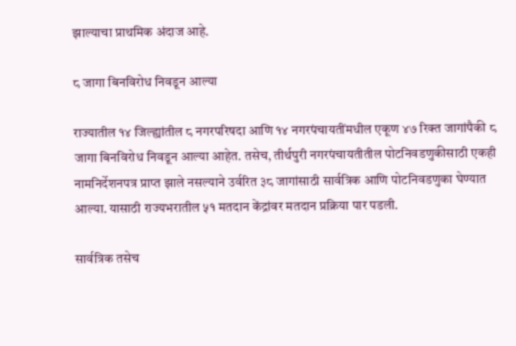झाल्याचा प्राथमिक अंदाज आहे.

८ जागा बिनविरोध निवडून आल्या

राज्यातील १४ जिल्ह्यांतील ८ नगरपरिषदा आणि १४ नगरपंचायतींमधील एकूण ४७ रिक्त जागांपैकी ८ जागा बिनविरोध निवडून आल्या आहेत. तसेच, तीर्थपुरी नगरपंचायतीतील पोटनिवडणुकीसाठी एकही नामनिर्देशनपत्र प्राप्त झाले नसल्याने उर्वरित ३८ जागांसाठी सार्वत्रिक आणि पोटनिवडणुका घेण्यात आल्या. यासाठी राज्यभरातील ५१ मतदान केंद्रांवर मतदान प्रक्रिया पार पडली.

सार्वत्रिक तसेच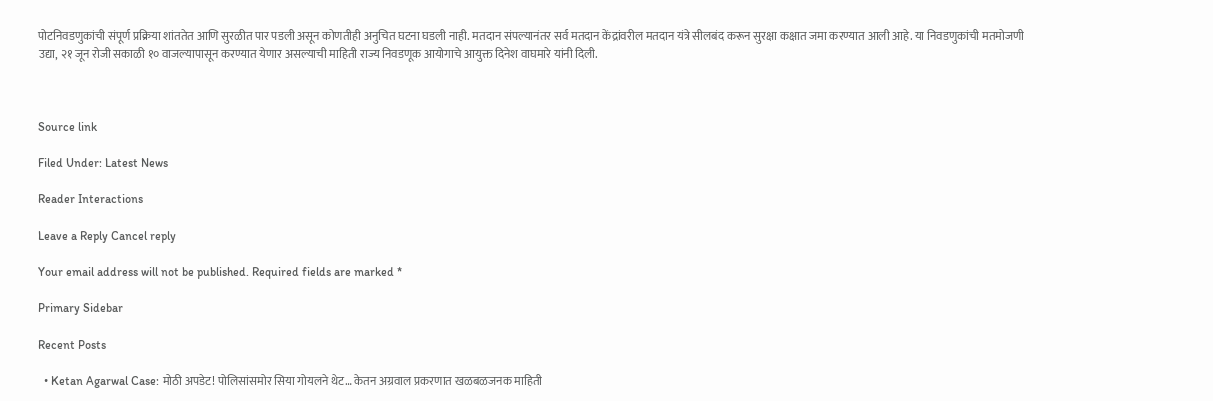पोटनिवडणुकांची संपूर्ण प्रक्रिया शांततेत आणि सुरळीत पार पडली असून कोणतीही अनुचित घटना घडली नाही. मतदान संपल्यानंतर सर्व मतदान केंद्रांवरील मतदान यंत्रे सीलबंद करून सुरक्षा कक्षात जमा करण्यात आली आहे. या निवडणुकांची मतमोजणी उद्या, २१ जून रोजी सकाळी १० वाजल्यापासून करण्यात येणार असल्याची माहिती राज्य निवडणूक आयोगाचे आयुक्त दिनेश वाघमारे यांनी दिली.



Source link

Filed Under: Latest News

Reader Interactions

Leave a Reply Cancel reply

Your email address will not be published. Required fields are marked *

Primary Sidebar

Recent Posts

  • Ketan Agarwal Case: मोठी अपडेट! पोलिसांसमोर सिया गोयलने थेट… केतन अग्रवाल प्रकरणात खळबळजनक माहिती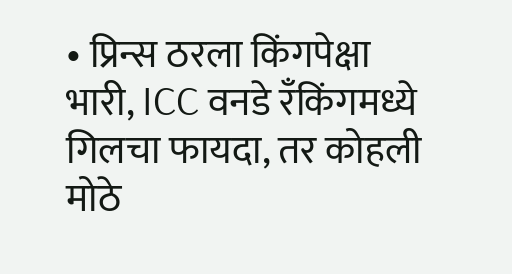• प्रिन्स ठरला किंगपेक्षा भारी, ICC वनडे रँकिंगमध्ये गिलचा फायदा, तर कोहली मोठे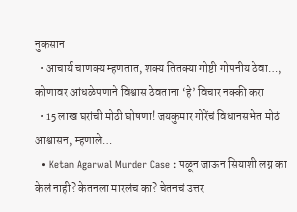नुकसान
  • आचार्य चाणक्य म्हणतात, शक्य तितक्या गोष्टी गोपनीय ठेवा…, कोणावर आंधळेपणाने विश्वास ठेवताना ‘हे’ विचार नक्की करा
  • 15 लाख घरांची मोठी घोषणा! जयकुमार गोरेंचं विधानसभेत मोठं आश्वासन, म्हणाले…
  • Ketan Agarwal Murder Case : पळून जाऊन सियाशी लग्न का केलं नाही? केतनला मारलंच का? चेतनचं उत्तर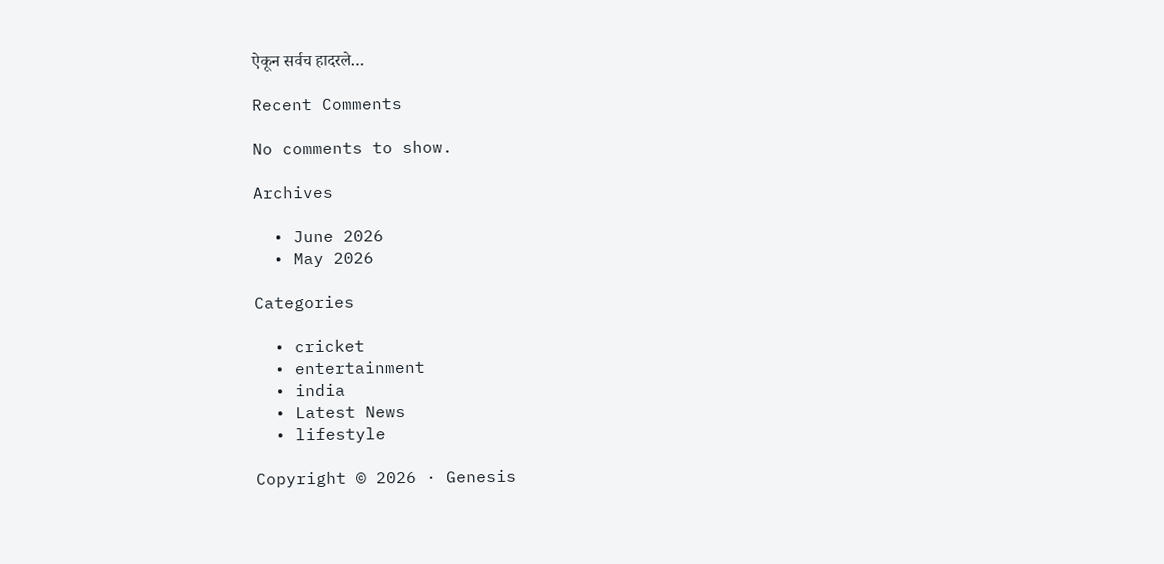ऐकून सर्वच हादरले…

Recent Comments

No comments to show.

Archives

  • June 2026
  • May 2026

Categories

  • cricket
  • entertainment
  • india
  • Latest News
  • lifestyle

Copyright © 2026 · Genesis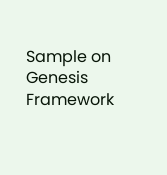Sample on Genesis Framework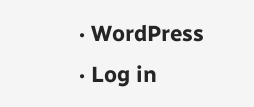· WordPress · Log in